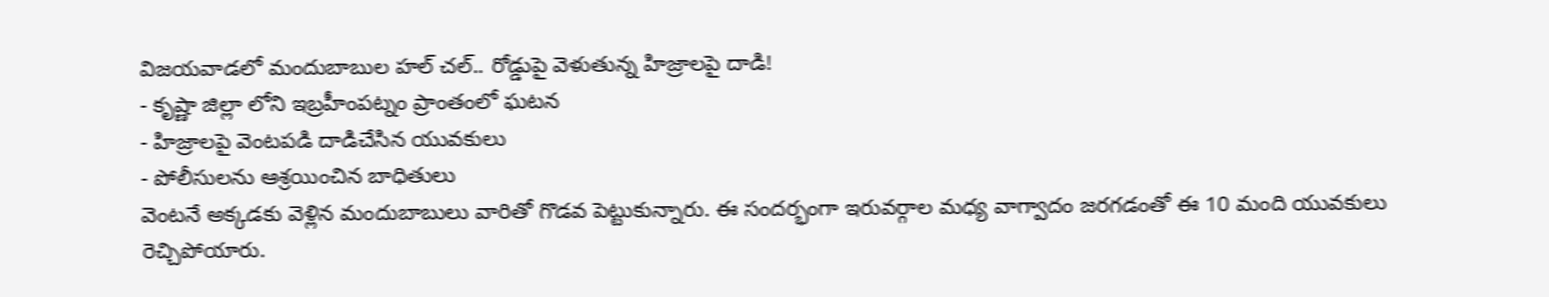విజయవాడలో మందుబాబుల హల్ చల్.. రోడ్డుపై వెళుతున్న హిజ్రాలపై దాడి!
- కృష్ణా జిల్లా లోని ఇబ్రహీంపట్నం ప్రాంతంలో ఘటన
- హిజ్రాలపై వెంటపడి దాడిచేసిన యువకులు
- పోలీసులను ఆశ్రయించిన బాధితులు
వెంటనే అక్కడకు వెళ్లిన మందుబాబులు వారితో గొడవ పెట్టుకున్నారు. ఈ సందర్భంగా ఇరువర్గాల మధ్య వాగ్వాదం జరగడంతో ఈ 10 మంది యువకులు రెచ్చిపోయారు.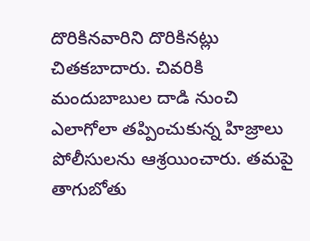దొరికినవారిని దొరికినట్లు చితకబాదారు. చివరికి మందుబాబుల దాడి నుంచి ఎలాగోలా తప్పించుకున్న హిజ్రాలు పోలీసులను ఆశ్రయించారు. తమపై తాగుబోతు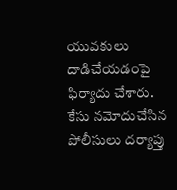యువకులు దాడిచేయడంపై ఫిర్యాదు చేశారు. కేసు నమోదుచేసిన పోలీసులు దర్యాప్తు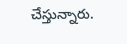చేస్తున్నారు.